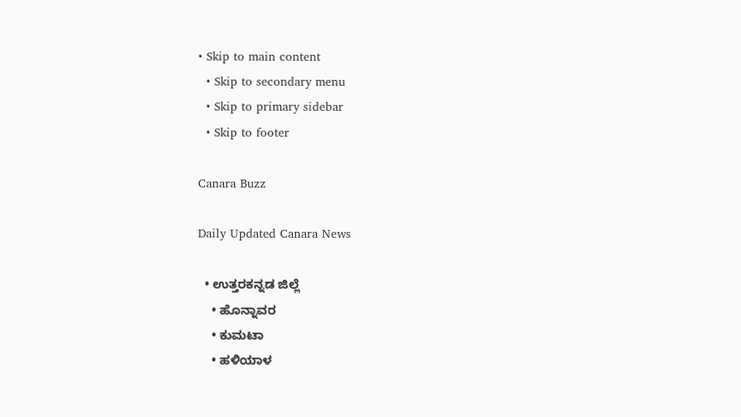• Skip to main content
  • Skip to secondary menu
  • Skip to primary sidebar
  • Skip to footer

Canara Buzz

Daily Updated Canara News

  • ಉತ್ತರಕನ್ನಡ ಜಿಲ್ಲೆ
    • ಹೊನ್ನಾವರ
    • ಕುಮಟಾ
    • ಹಳಿಯಾಳ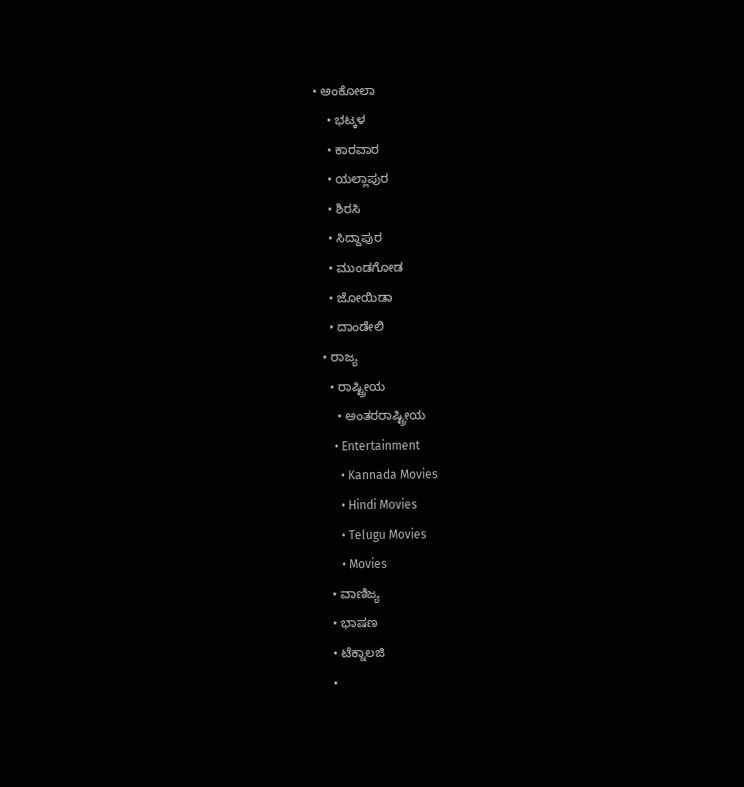• ಅಂಕೋಲಾ
    • ಭಟ್ಕಳ
    • ಕಾರವಾರ
    • ಯಲ್ಲಾಪುರ
    • ಶಿರಸಿ
    • ಸಿದ್ದಾಪುರ
    • ಮುಂಡಗೋಡ
    • ಜೋಯಿಡಾ
    • ದಾಂಡೇಲಿ
  • ರಾಜ್ಯ
    • ರಾಷ್ಟ್ರೀಯ
      • ಅಂತರರಾಷ್ಟ್ರೀಯ
      • Entertainment
        • Kannada Movies
        • Hindi Movies
        • Telugu Movies
        • Movies
    • ವಾಣಿಜ್ಯ
    • ಭಾಷಣ
    • ಟೆಕ್ನಾಲಜಿ
    •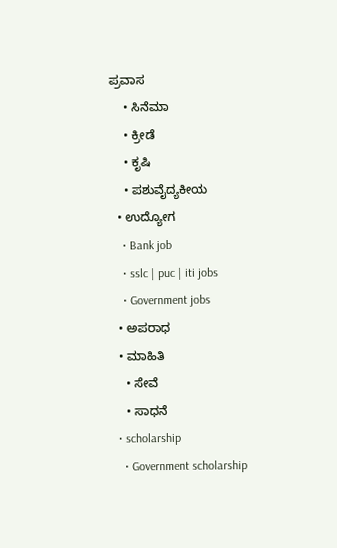ಪ್ರವಾಸ
    • ಸಿನೆಮಾ
    • ಕ್ರೀಡೆ
    • ಕೃಷಿ
    • ಪಶುವೈದ್ಯಕೀಯ
  • ಉದ್ಯೋಗ
    • Bank job
    • sslc | puc | iti jobs
    • Government jobs
  • ಅಪರಾಧ
  • ಮಾಹಿತಿ
    • ಸೇವೆ
    • ಸಾಧನೆ
  • scholarship
    • Government scholarship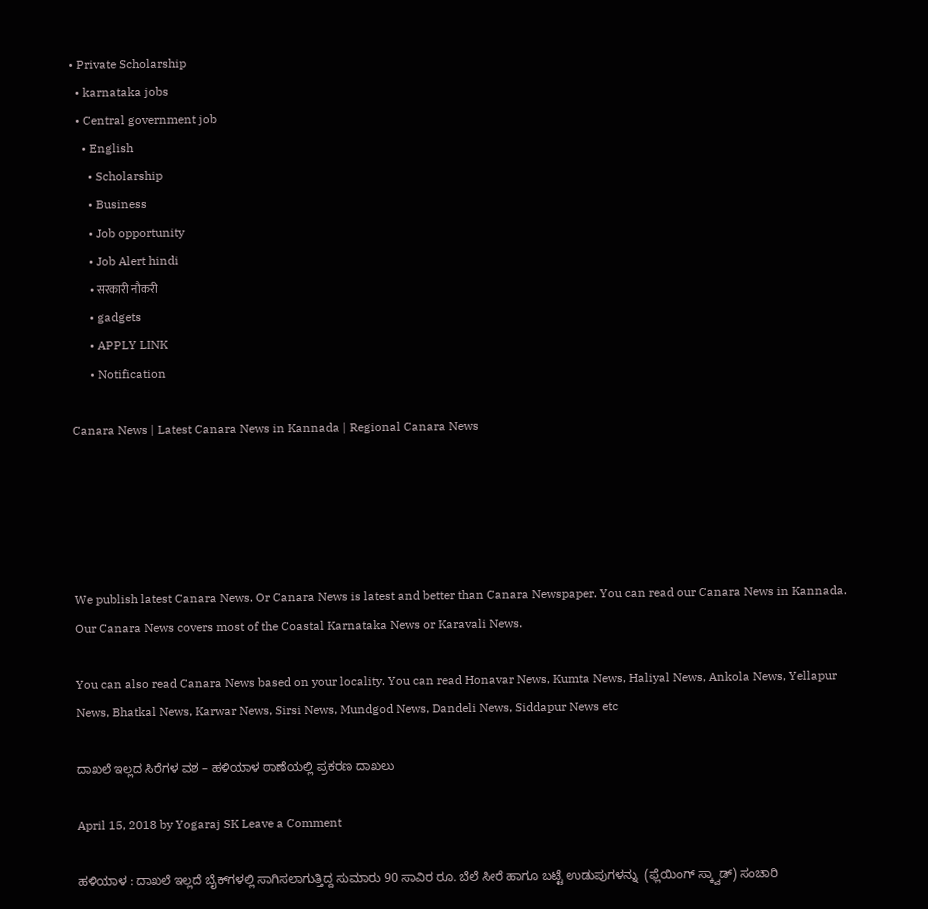• Private Scholarship
  • karnataka jobs
  • Central government job
    • English
      • Scholarship
      • Business
      • Job opportunity
      • Job Alert hindi
        • सरकारी नौकरी
      • gadgets
      • APPLY LINK
      • Notification

Canara News | Latest Canara News in Kannada | Regional Canara News





We publish latest Canara News. Or Canara News is latest and better than Canara Newspaper. You can read our Canara News in Kannada. Our Canara News covers most of the Coastal Karnataka News or Karavali News.

You can also read Canara News based on your locality. You can read Honavar News, Kumta News, Haliyal News, Ankola News, Yellapur News, Bhatkal News, Karwar News, Sirsi News, Mundgod News, Dandeli News, Siddapur News etc

ದಾಖಲೆ ಇಲ್ಲದ ಸಿರೆಗಳ ವಶ – ಹಳಿಯಾಳ ಠಾಣೆಯಲ್ಲಿ ಪ್ರಕರಣ ದಾಖಲು

April 15, 2018 by Yogaraj SK Leave a Comment

ಹಳಿಯಾಳ : ದಾಖಲೆ ಇಲ್ಲದೆ ಬೈಕ್‍ಗಳಲ್ಲಿ ಸಾಗಿಸಲಾಗುತ್ತಿದ್ದ ಸುಮಾರು 90 ಸಾವಿರ ರೂ. ಬೆಲೆ ಸೀರೆ ಹಾಗೂ ಬಟ್ಟೆ ಉಡುಪುಗಳನ್ನು  (ಫ್ಲೆಯಿಂಗ್ ಸ್ಕ್ವಾಡ್) ಸಂಚಾರಿ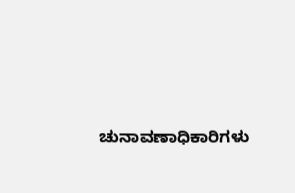ಚುನಾವಣಾಧಿಕಾರಿಗಳು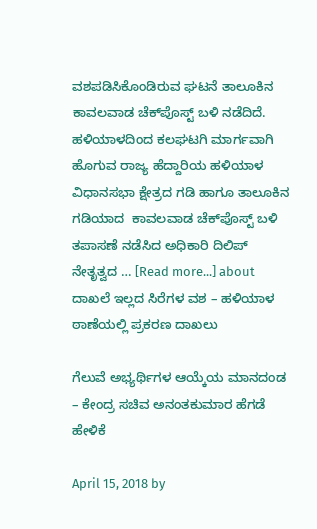ವಶಪಡಿಸಿಕೊಂಡಿರುವ ಘಟನೆ ತಾಲೂಕಿನ ಕಾವಲವಾಡ ಚೆಕ್‍ಪೊಸ್ಟ್ ಬಳಿ ನಡೆದಿದೆ.  ಹಳಿಯಾಳದಿಂದ ಕಲಘಟಗಿ ಮಾರ್ಗವಾಗಿ ಹೊಗುವ ರಾಜ್ಯ ಹೆದ್ದಾರಿಯ ಹಳಿಯಾಳ ವಿಧಾನಸಭಾ ಕ್ಷೇತ್ರದ ಗಡಿ ಹಾಗೂ ತಾಲೂಕಿನ ಗಡಿಯಾದ  ಕಾವಲವಾಡ ಚೆಕ್‍ಪೊಸ್ಟ್ ಬಳಿ ತಪಾಸಣೆ ನಡೆಸಿದ ಅಧಿಕಾರಿ ದಿಲಿಪ್ ನೇತೃತ್ವದ … [Read more...] about ದಾಖಲೆ ಇಲ್ಲದ ಸಿರೆಗಳ ವಶ – ಹಳಿಯಾಳ ಠಾಣೆಯಲ್ಲಿ ಪ್ರಕರಣ ದಾಖಲು

ಗೆಲುವೆ ಅಭ್ಯರ್ಥಿಗಳ ಆಯ್ಕೆಯ ಮಾನದಂಡ – ಕೇಂದ್ರ ಸಚಿವ ಅನಂತಕುಮಾರ ಹೆಗಡೆ ಹೇಳಿಕೆ

April 15, 2018 by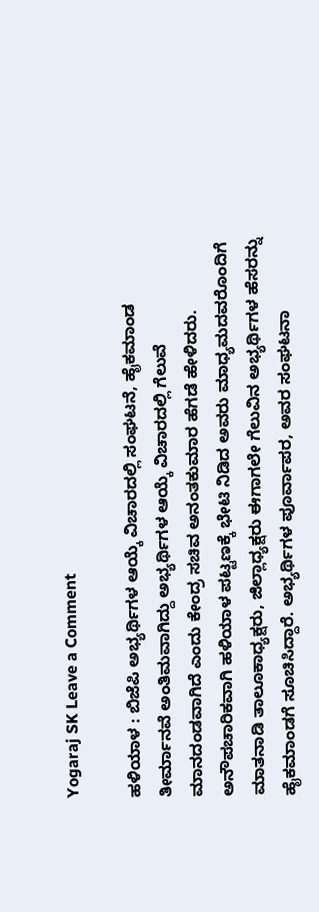Yogaraj SK Leave a Comment

ಹಳಿಯಾಳ : ಬಿಜೆಪಿ ಅಭ್ಯರ್ಥಿಗಳ ಆಯ್ಕೆ ವಿಚಾರದಲ್ಲಿ ಸಂಘಟನೆ, ಹೈಕಮಾಂಡ ತೀರ್ಮಾನವೆ ಅಂತಿಮವಾಗಿದ್ದು ಅಭ್ಯರ್ಥಿಗಳ ಆಯ್ಕೆ ವಿಚಾರದಲ್ಲಿ ಗೆಲುವೆ ಮಾನದಂಡವಾಗಿದೆ ಎಂದು ಕೇಂದ್ರ ಸಚಿವ ಅನಂತಕುಮಾರ ಹೆಗಡೆ ಹೇಳಿದರು.  ಅನೌಪಚಾರಿಕವಾಗಿ ಹಳಿಯಾಳ ಪಟ್ಟಣಕ್ಕೆ ಭೇಟಿ ನಿಡಿದ ಅವರು ಮಾಧ್ಯಮದವರೊಂದಿಗೆ ಮಾತನಾಡಿ ತಾಲೂಕಾಧ್ಯಕ್ಷರು, ಜಿಲ್ಲಾಧ್ಯಕ್ಷರು ಈಗಾಗಲೇ ಗೆಲುವಿನ ಅಭ್ಯರ್ಥಿಗಳ ಹೆಸರನ್ನು ಹೈಕಮಾಂಡಗೆ ಸೂಚಿಸಿದ್ದಾರೆ. ಅಭ್ಯರ್ಥಿಗಳ ಪೂರ್ವಾಪರ, ಅವರ ಸಂಘಟನಾ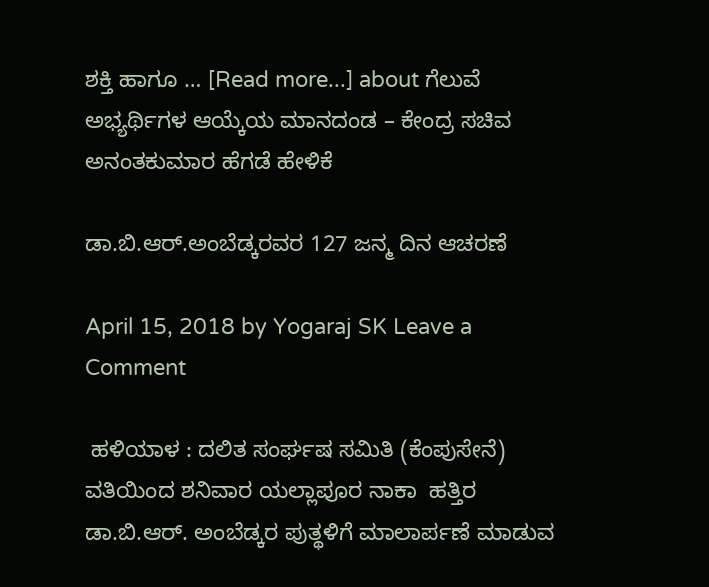ಶಕ್ತಿ ಹಾಗೂ … [Read more...] about ಗೆಲುವೆ ಅಭ್ಯರ್ಥಿಗಳ ಆಯ್ಕೆಯ ಮಾನದಂಡ – ಕೇಂದ್ರ ಸಚಿವ ಅನಂತಕುಮಾರ ಹೆಗಡೆ ಹೇಳಿಕೆ

ಡಾ.ಬಿ.ಆರ್.ಅಂಬೆಡ್ಕರವರ 127 ಜನ್ಮ ದಿನ ಆಚರಣೆ

April 15, 2018 by Yogaraj SK Leave a Comment

 ಹಳಿಯಾಳ : ದಲಿತ ಸಂರ್ಘಷ ಸಮಿತಿ (ಕೆಂಪುಸೇನೆ) ವತಿಯಿಂದ ಶನಿವಾರ ಯಲ್ಲಾಪೂರ ನಾಕಾ  ಹತ್ತಿರ ಡಾ.ಬಿ.ಆರ್. ಅಂಬೆಡ್ಕರ ಪುತ್ಥಳಿಗೆ ಮಾಲಾರ್ಪಣೆ ಮಾಡುವ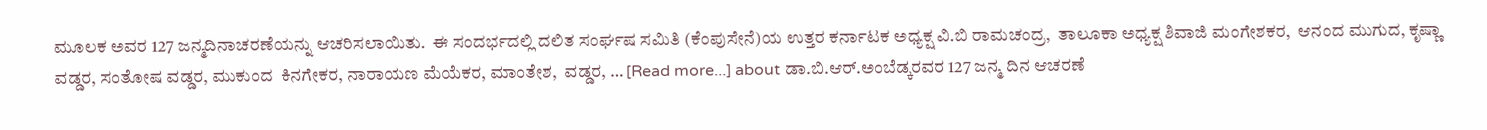ಮೂಲಕ ಅವರ 127 ಜನ್ಮದಿನಾಚರಣೆಯನ್ನು ಆಚರಿಸಲಾಯಿತು.  ಈ ಸಂದರ್ಭದಲ್ಲಿ ದಲಿತ ಸಂರ್ಘಷ ಸಮಿತಿ (ಕೆಂಪುಸೇನೆ)ಯ ಉತ್ತರ ಕರ್ನಾಟಕ ಅಧ್ಯಕ್ಷ ವಿ.ಬಿ ರಾಮಚಂದ್ರ,  ತಾಲೂಕಾ ಅಧ್ಯಕ್ಷ ಶಿವಾಜಿ ಮಂಗೇಶಕರ,  ಆನಂದ ಮುಗುದ, ಕೃಷ್ಣಾ ವಡ್ಡರ, ಸಂತೋಷ ವಡ್ಡರ, ಮುಕುಂದ  ಕಿನಗೇಕರ, ನಾರಾಯಣ ಮೆಯೆಕರ, ಮಾಂತೇಶ,  ವಡ್ಡರ, … [Read more...] about ಡಾ.ಬಿ.ಆರ್.ಅಂಬೆಡ್ಕರವರ 127 ಜನ್ಮ ದಿನ ಆಚರಣೆ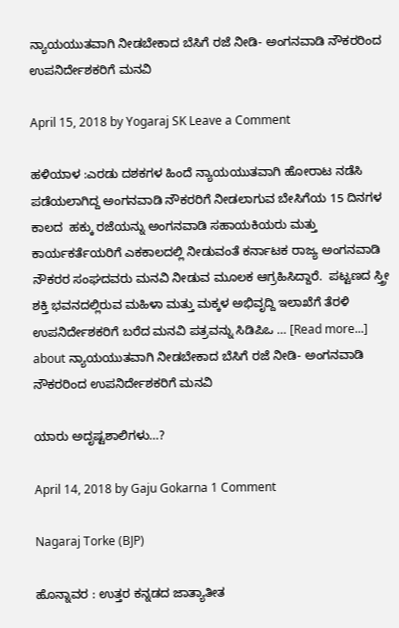ನ್ಯಾಯಯುತವಾಗಿ ನೀಡಬೇಕಾದ ಬೆಸಿಗೆ ರಜೆ ನೀಡಿ- ಅಂಗನವಾಡಿ ನೌಕರರಿಂದ ಉಪನಿರ್ದೇಶಕರಿಗೆ ಮನವಿ

April 15, 2018 by Yogaraj SK Leave a Comment

ಹಳಿಯಾಳ :ಎರಡು ದಶಕಗಳ ಹಿಂದೆ ನ್ಯಾಯಯುತವಾಗಿ ಹೋರಾಟ ನಡೆಸಿ ಪಡೆಯಲಾಗಿದ್ದ ಅಂಗನವಾಡಿ ನೌಕರರಿಗೆ ನೀಡಲಾಗುವ ಬೇಸಿಗೆಯ 15 ದಿನಗಳ ಕಾಲದ  ಹಕ್ಕು ರಜೆಯನ್ನು ಅಂಗನವಾಡಿ ಸಹಾಯಕಿಯರು ಮತ್ತು ಕಾರ್ಯಕರ್ತೆಯರಿಗೆ ಎಕಕಾಲದಲ್ಲಿ ನೀಡುವಂತೆ ಕರ್ನಾಟಕ ರಾಜ್ಯ ಅಂಗನವಾಡಿ ನೌಕರರ ಸಂಘದವರು ಮನವಿ ನೀಡುವ ಮೂಲಕ ಆಗ್ರಹಿಸಿದ್ದಾರೆ.  ಪಟ್ಟಣದ ಸ್ತ್ರೀ ಶಕ್ತಿ ಭವನದಲ್ಲಿರುವ ಮಹಿಳಾ ಮತ್ತು ಮಕ್ಕಳ ಅಭಿವೃದ್ದಿ ಇಲಾಖೆಗೆ ತೆರಳಿ ಉಪನಿರ್ದೇಶಕರಿಗೆ ಬರೆದ ಮನವಿ ಪತ್ರವನ್ನು ಸಿಡಿಪಿಒ … [Read more...] about ನ್ಯಾಯಯುತವಾಗಿ ನೀಡಬೇಕಾದ ಬೆಸಿಗೆ ರಜೆ ನೀಡಿ- ಅಂಗನವಾಡಿ ನೌಕರರಿಂದ ಉಪನಿರ್ದೇಶಕರಿಗೆ ಮನವಿ

ಯಾರು ಅದೃಷ್ಟಶಾಲಿಗಳು…?

April 14, 2018 by Gaju Gokarna 1 Comment

Nagaraj Torke (BJP)

ಹೊನ್ನಾವರ : ಉತ್ತರ ಕನ್ನಡದ ಜಾತ್ಯಾತೀತ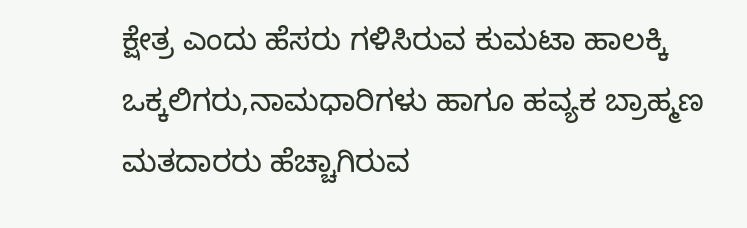ಕ್ಷೇತ್ರ ಎಂದು ಹೆಸರು ಗಳಿಸಿರುವ ಕುಮಟಾ ಹಾಲಕ್ಕಿ ಒಕ್ಕಲಿಗರು,ನಾಮಧಾರಿಗಳು ಹಾಗೂ ಹವ್ಯಕ ಬ್ರಾಹ್ಮಣ ಮತದಾರರು ಹೆಚ್ಚಾಗಿರುವ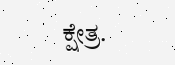ಕ್ಷೇತ್ರ.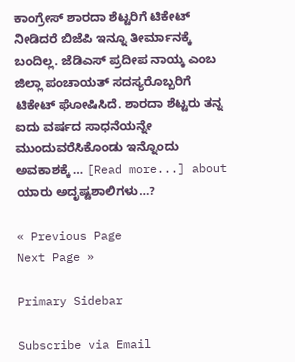ಕಾಂಗ್ರೇಸ್ ಶಾರದಾ ಶೆಟ್ಟರಿಗೆ ಟಿಕೇಟ್ ನೀಡಿದರೆ ಬಿಜೆಪಿ ಇನ್ನೂ ತೀರ್ಮಾನಕ್ಕೆ ಬಂದಿಲ್ಲ. ಜೆಡಿಎಸ್ ಪ್ರದೀಪ ನಾಯ್ಕ ಎಂಬ ಜಿಲ್ಲಾ ಪಂಚಾಯತ್ ಸದಸ್ಯರೊಬ್ಬರಿಗೆ ಟಿಕೇಟ್ ಘೋಷಿಸಿದೆ. ಶಾರದಾ ಶೆಟ್ಟರು ತನ್ನ ಐದು ವರ್ಷದ ಸಾಧನೆಯನ್ನೇ ಮುಂದುವರೆಸಿಕೊಂಡು ಇನ್ನೊಂದು ಅವಕಾಶಕ್ಕೆ … [Read more...] about ಯಾರು ಅದೃಷ್ಟಶಾಲಿಗಳು…?

« Previous Page
Next Page »

Primary Sidebar

Subscribe via Email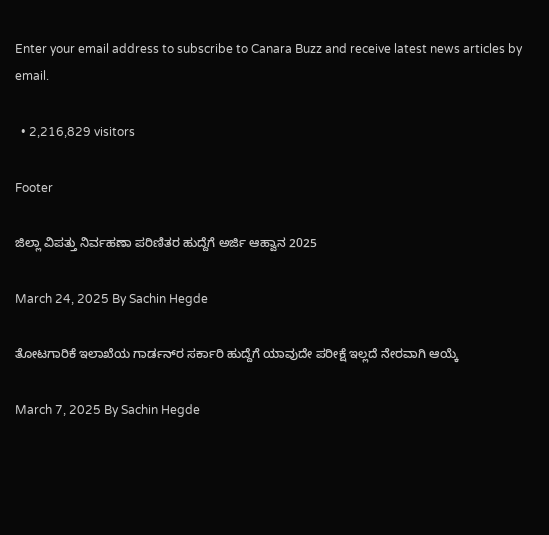Enter your email address to subscribe to Canara Buzz and receive latest news articles by email.

  • 2,216,829 visitors

Footer

ಜಿಲ್ಲಾ ವಿಪತ್ತು ನಿರ್ವಹಣಾ ಪರಿಣಿತರ ಹುದ್ದೆಗೆ ಅರ್ಜಿ ಆಹ್ವಾನ 2025

March 24, 2025 By Sachin Hegde

ತೋಟಗಾರಿಕೆ ಇಲಾಖೆಯ ಗಾರ್ಡನ್‌ರ ಸರ್ಕಾರಿ ಹುದ್ದೆಗೆ ಯಾವುದೇ ಪರೀಕ್ಷೆ ಇಲ್ಲದೆ ನೇರವಾಗಿ ಆಯ್ಕೆ

March 7, 2025 By Sachin Hegde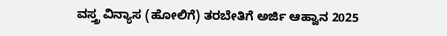ವಸ್ತ್ರ ವಿನ್ಯಾಸ (ಹೋಲಿಗೆ) ತರಬೇತಿಗೆ ಅರ್ಜಿ ಆಹ್ವಾನ 2025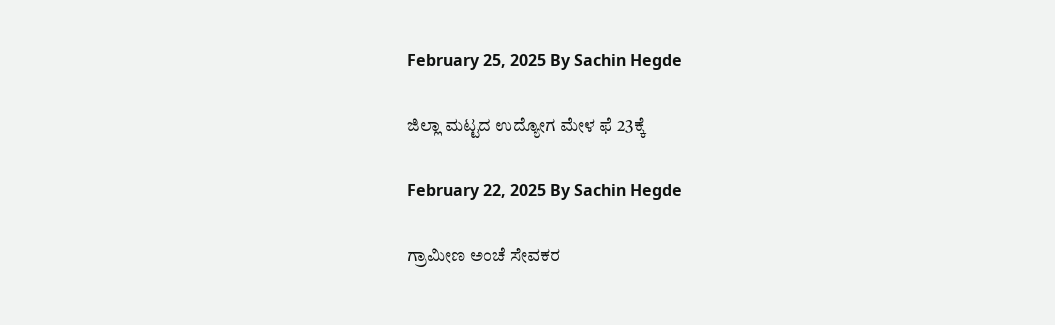February 25, 2025 By Sachin Hegde

ಜಿಲ್ಲಾ ಮಟ್ಟದ ಉದ್ಯೋಗ ಮೇಳ ಫೆ 23ಕ್ಕೆ

February 22, 2025 By Sachin Hegde

ಗ್ರಾಮೀಣ ಅಂಚೆ ಸೇವಕರ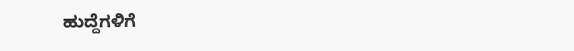ಹುದ್ದೆಗಳಿಗೆ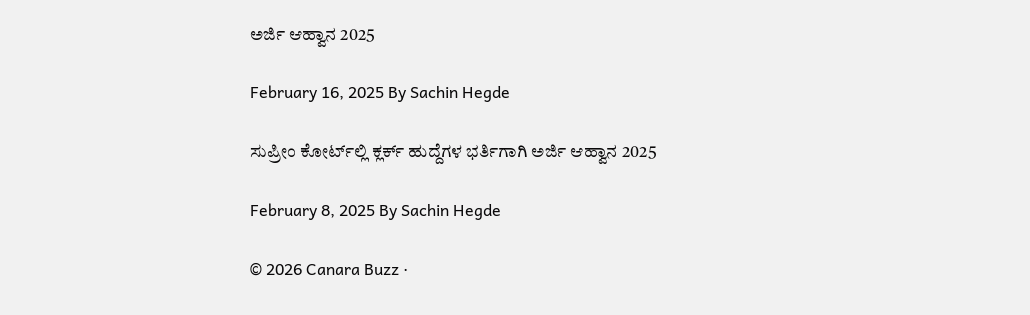ಅರ್ಜಿ ಆಹ್ವಾನ 2025

February 16, 2025 By Sachin Hegde

ಸುಪ್ರೀಂ ಕೋರ್ಟ್‌ಲ್ಲಿ ಕ್ಲರ್ಕ್ ಹುದ್ದೆಗಳ ಭರ್ತಿಗಾಗಿ ಅರ್ಜಿ ಆಹ್ವಾನ 2025

February 8, 2025 By Sachin Hegde

© 2026 Canara Buzz ·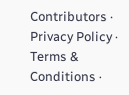Contributors · Privacy Policy · Terms & Conditions ·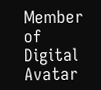Member of Digital Avatar